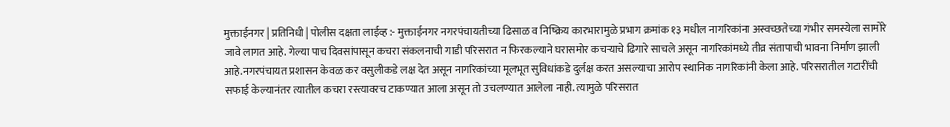मुक्ताईनगर | प्रतिनिधी | पोलीस दक्षता लाईव्ह :- मुक्ताईनगर नगरपंचायतीच्या ढिसाळ व निष्क्रिय कारभारामुळे प्रभाग क्रमांक १३ मधील नागरिकांना अस्वच्छतेच्या गंभीर समस्येला सामोरे जावे लागत आहे. गेल्या पाच दिवसांपासून कचरा संकलनाची गाडी परिसरात न फिरकल्याने घरासमोर कचऱ्याचे ढिगारे साचले असून नागरिकांमध्ये तीव्र संतापाची भावना निर्माण झाली आहे.नगरपंचायत प्रशासन केवळ कर वसुलीकडे लक्ष देत असून नागरिकांच्या मूलभूत सुविधांकडे दुर्लक्ष करत असल्याचा आरोप स्थानिक नागरिकांनी केला आहे. परिसरातील गटारींची सफाई केल्यानंतर त्यातील कचरा रस्त्यावरच टाकण्यात आला असून तो उचलण्यात आलेला नाही. त्यामुळे परिसरात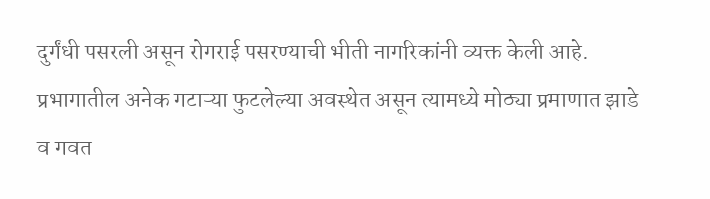दुर्गंधी पसरली असून रोगराई पसरण्याची भीती नागरिकांनी व्यक्त केली आहे.
प्रभागातील अनेक गटाऱ्या फुटलेल्या अवस्थेत असून त्यामध्ये मोठ्या प्रमाणात झाडे व गवत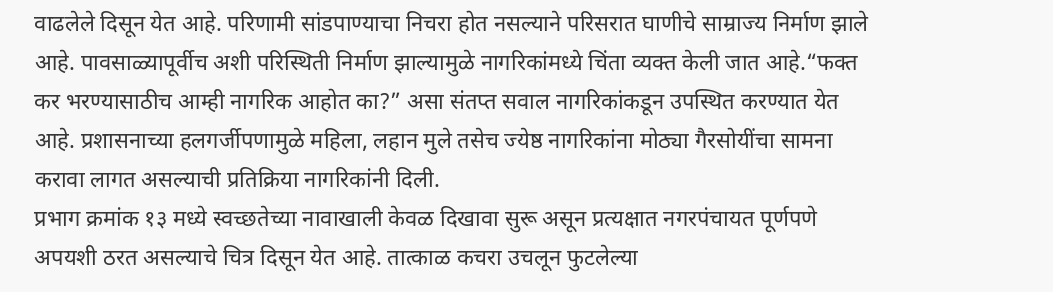वाढलेले दिसून येत आहे. परिणामी सांडपाण्याचा निचरा होत नसल्याने परिसरात घाणीचे साम्राज्य निर्माण झाले आहे. पावसाळ्यापूर्वीच अशी परिस्थिती निर्माण झाल्यामुळे नागरिकांमध्ये चिंता व्यक्त केली जात आहे.“फक्त कर भरण्यासाठीच आम्ही नागरिक आहोत का?” असा संतप्त सवाल नागरिकांकडून उपस्थित करण्यात येत आहे. प्रशासनाच्या हलगर्जीपणामुळे महिला, लहान मुले तसेच ज्येष्ठ नागरिकांना मोठ्या गैरसोयींचा सामना करावा लागत असल्याची प्रतिक्रिया नागरिकांनी दिली.
प्रभाग क्रमांक १३ मध्ये स्वच्छतेच्या नावाखाली केवळ दिखावा सुरू असून प्रत्यक्षात नगरपंचायत पूर्णपणे अपयशी ठरत असल्याचे चित्र दिसून येत आहे. तात्काळ कचरा उचलून फुटलेल्या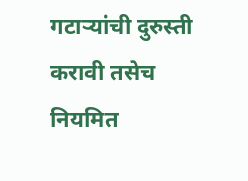गटाऱ्यांची दुरुस्ती करावी तसेच नियमित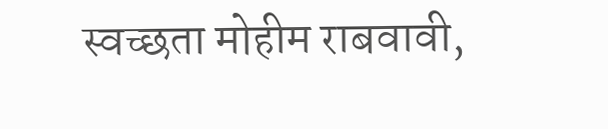स्वच्छता मोहीम राबवावी,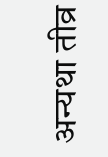अन्यथा तीव्र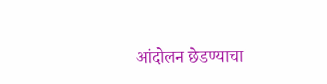आंदोलन छेडण्याचा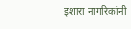इशारा नागरिकांनी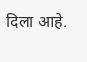दिला आहे.